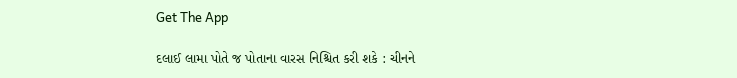Get The App

દલાઈ લામા પોતે જ પોતાના વારસ નિશ્ચિત કરી શકે : ચીનને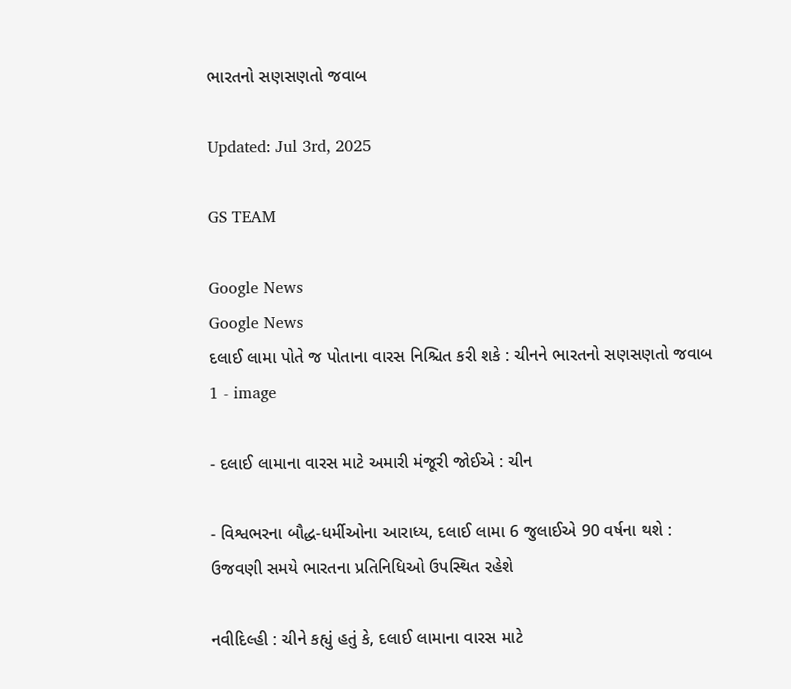ભારતનો સણસણતો જવાબ

Updated: Jul 3rd, 2025

GS TEAM

Google News
Google News
દલાઈ લામા પોતે જ પોતાના વારસ નિશ્ચિત કરી શકે : ચીનને ભારતનો સણસણતો જવાબ 1 - image

- દલાઈ લામાના વારસ માટે અમારી મંજૂરી જોઈએ : ચીન

- વિશ્વભરના બૌદ્ધ-ધર્મીઓના આરાધ્ય, દલાઈ લામા 6 જુલાઈએ 90 વર્ષના થશે : ઉજવણી સમયે ભારતના પ્રતિનિધિઓ ઉપસ્થિત રહેશે

નવીદિલ્હી : ચીને કહ્યું હતું કે, દલાઈ લામાના વારસ માટે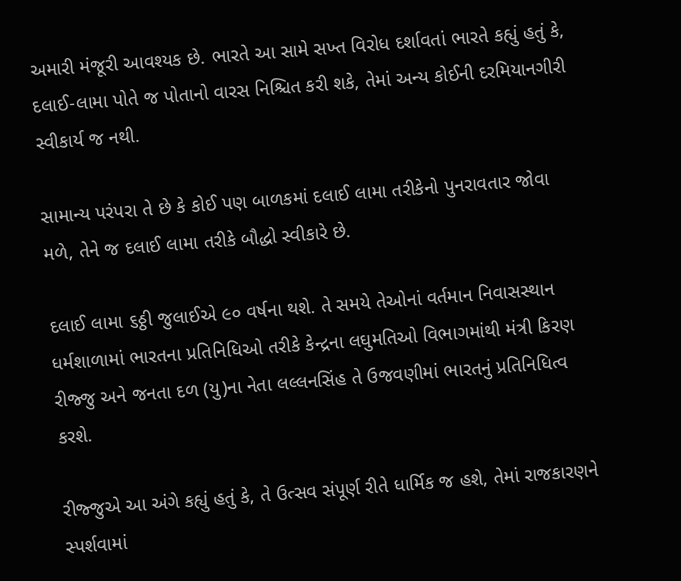અમારી મંજૂરી આવશ્યક છે. ભારતે આ સામે સખ્ત વિરોધ દર્શાવતાં ભારતે કહ્યું હતું કે, દલાઈ-લામા પોતે જ પોતાનો વારસ નિશ્ચિત કરી શકે, તેમાં અન્ય કોઈની દરમિયાનગીરી સ્વીકાર્ય જ નથી.

સામાન્ય પરંપરા તે છે કે કોઈ પણ બાળકમાં દલાઈ લામા તરીકેનો પુનરાવતાર જોવા મળે, તેને જ દલાઈ લામા તરીકે બૌદ્ધો સ્વીકારે છે.

દલાઈ લામા ૬ઠ્ઠી જુલાઈએ ૯૦ વર્ષના થશે. તે સમયે તેઓનાં વર્તમાન નિવાસસ્થાન ધર્મશાળામાં ભારતના પ્રતિનિધિઓ તરીકે કેન્દ્રના લઘુમતિઓ વિભાગમાંથી મંત્રી કિરણ રીજ્જુ અને જનતા દળ (યુ)ના નેતા લલ્લનસિંહ તે ઉજવણીમાં ભારતનું પ્રતિનિધિત્વ કરશે.

રીજ્જુએ આ અંગે કહ્યું હતું કે, તે ઉત્સવ સંપૂર્ણ રીતે ધાર્મિક જ હશે, તેમાં રાજકારણને સ્પર્શવામાં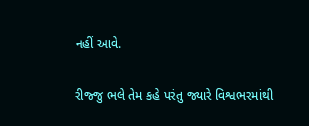નહીં આવે.

રીજ્જુ ભલે તેમ કહે પરંતુ જ્યારે વિશ્વભરમાંથી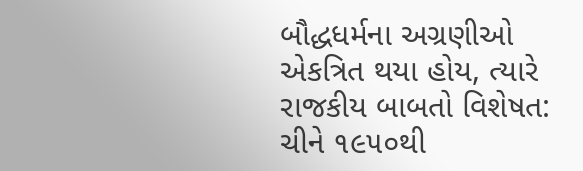બૌદ્ધધર્મના અગ્રણીઓ એકત્રિત થયા હોય, ત્યારે રાજકીય બાબતો વિશેષત: ચીને ૧૯૫૦થી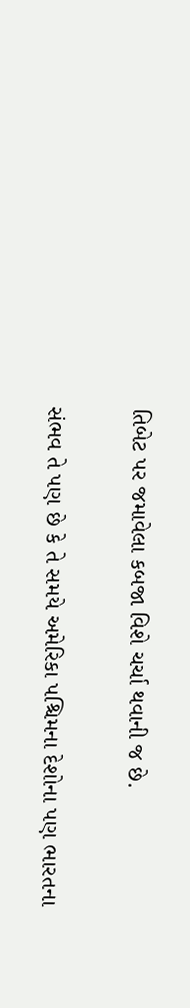તિબેટ પર જમાવેલા કબજા વિશે ચર્ચા થવાની જ છે.

સંભવ તે પણ છે કે તે સમયે અમેરિકા પશ્ચિમના દેશોના પણ ભારતના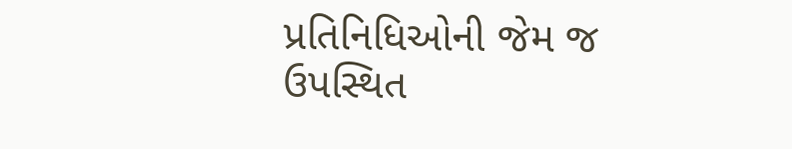પ્રતિનિધિઓની જેમ જ ઉપસ્થિત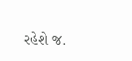રહેશે જ.